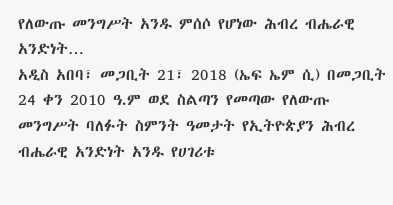የለውጡ መንግሥት አንዱ ምሰሶ የሆነው ሕብረ ብሔራዊ አንድነት…
አዲስ አበባ፣ መጋቢት 21፣ 2018 (ኤፍ ኤም ሲ) በመጋቢት 24 ቀን 2010 ዓ.ም ወደ ስልጣን የመጣው የለውጡ መንግሥት ባለፉት ስምንት ዓመታት የኢትዮጵያን ሕብረ ብሔራዊ አንድነት አንዱ የሀገሪቱ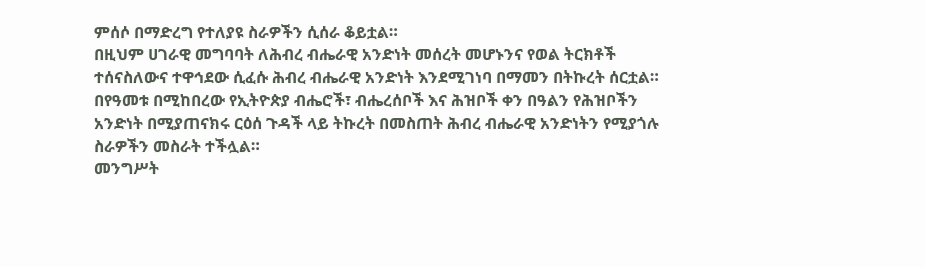ምሰሶ በማድረግ የተለያዩ ስራዎችን ሲሰራ ቆይቷል።
በዚህም ሀገራዊ መግባባት ለሕብረ ብሔራዊ አንድነት መሰረት መሆኑንና የወል ትርክቶች ተሰናስለውና ተዋኅደው ሲፈሱ ሕብረ ብሔራዊ አንድነት እንደሚገነባ በማመን በትኩረት ሰርቷል።
በየዓመቱ በሚከበረው የኢትዮጵያ ብሔሮች፣ ብሔረሰቦች እና ሕዝቦች ቀን በዓልን የሕዝቦችን አንድነት በሚያጠናክሩ ርዕሰ ጉዳች ላይ ትኩረት በመስጠት ሕብረ ብሔራዊ አንድነትን የሚያጎሉ ስራዎችን መስራት ተችሏል።
መንግሥት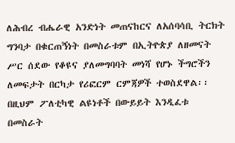ለሕብረ ብሔራዊ አንድነት መጠናከርና ለአሰባሳቢ ትርክት ግንባታ በቁርጠኝነት በመስራቱም በኢትዮጵያ ለዘመናት ሥር ሰደው የቆዩና ያለመግባባት መነሻ የሆኑ ችግሮችን ለመፍታት በርካታ የሪፎርም ርምጃዎች ተወስደዋል፡፡
በዚህም ፖለቲካዊ ልዩነቶች በውይይት እንዲፈቱ በመስራት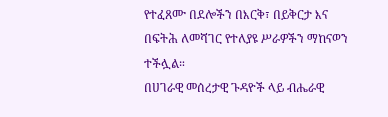የተፈጸሙ በደሎችን በእርቅ፣ በይቅርታ እና በፍትሕ ለመሻገር የተለያዩ ሥራዎችን ማከናወን ተችሏል።
በሀገራዊ መሰረታዊ ጉዳዮች ላይ ብሔራዊ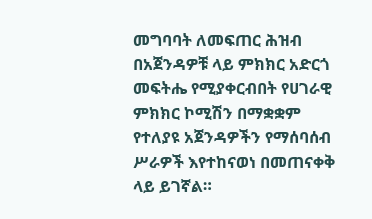መግባባት ለመፍጠር ሕዝብ በአጀንዳዎቹ ላይ ምክክር አድርጎ መፍትሔ የሚያቀርብበት የሀገራዊ ምክክር ኮሚሽን በማቋቋም የተለያዩ አጀንዳዎችን የማሰባሰብ ሥራዎች እየተከናወነ በመጠናቀቅ ላይ ይገኛል።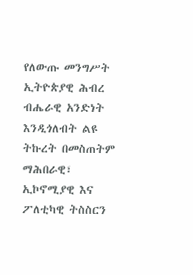የለውጡ መንግሥት ኢትዮጵያዊ ሕብረ ብሔራዊ አንድነት እንዲጎለብት ልዩ ትኩረት በመስጠትም ማሕበራዊ፣ ኢኮኖሚያዊ እና ፖለቲካዊ ትስስርን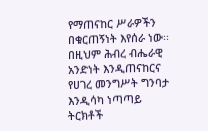የማጠናከር ሥራዎችን በቁርጠኝነት እየሰራ ነው፡፡
በዚህም ሕብረ ብሔራዊ አንድነት እንዲጠናከርና የሀገረ መንግሥት ግንባታ እንዲሳካ ነጣጣይ ትርክቶች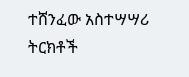ተሸንፈው አስተሣሣሪ ትርክቶች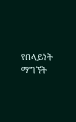የበላይነት ማግኘት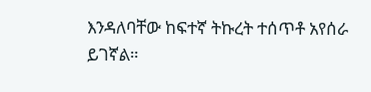እንዳለባቸው ከፍተኛ ትኩረት ተሰጥቶ አየሰራ ይገኛል።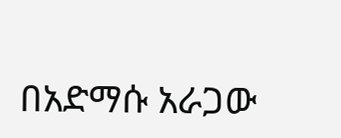በአድማሱ አራጋው